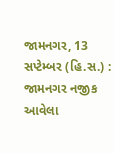જામનગર, 13 સપ્ટેમ્બર (હિ.સ.) : જામનગર નજીક આવેલા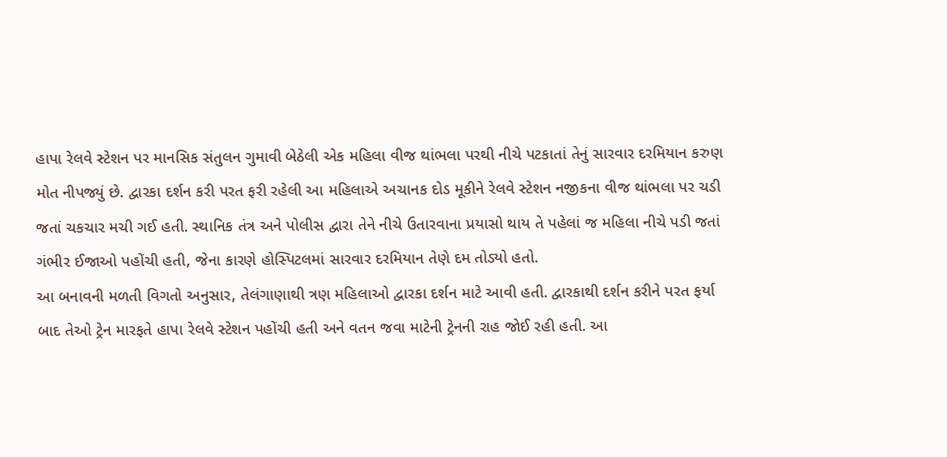હાપા રેલવે સ્ટેશન પર માનસિક સંતુલન ગુમાવી બેઠેલી એક મહિલા વીજ થાંભલા પરથી નીચે પટકાતાં તેનું સારવાર દરમિયાન કરુણ મોત નીપજ્યું છે. દ્વારકા દર્શન કરી પરત ફરી રહેલી આ મહિલાએ અચાનક દોડ મૂકીને રેલવે સ્ટેશન નજીકના વીજ થાંભલા પર ચડી જતાં ચકચાર મચી ગઈ હતી. સ્થાનિક તંત્ર અને પોલીસ દ્વારા તેને નીચે ઉતારવાના પ્રયાસો થાય તે પહેલાં જ મહિલા નીચે પડી જતાં ગંભીર ઈજાઓ પહોંચી હતી, જેના કારણે હોસ્પિટલમાં સારવાર દરમિયાન તેણે દમ તોડ્યો હતો.
આ બનાવની મળતી વિગતો અનુસાર, તેલંગાણાથી ત્રણ મહિલાઓ દ્વારકા દર્શન માટે આવી હતી. દ્વારકાથી દર્શન કરીને પરત ફર્યા બાદ તેઓ ટ્રેન મારફતે હાપા રેલવે સ્ટેશન પહોંચી હતી અને વતન જવા માટેની ટ્રેનની રાહ જોઈ રહી હતી. આ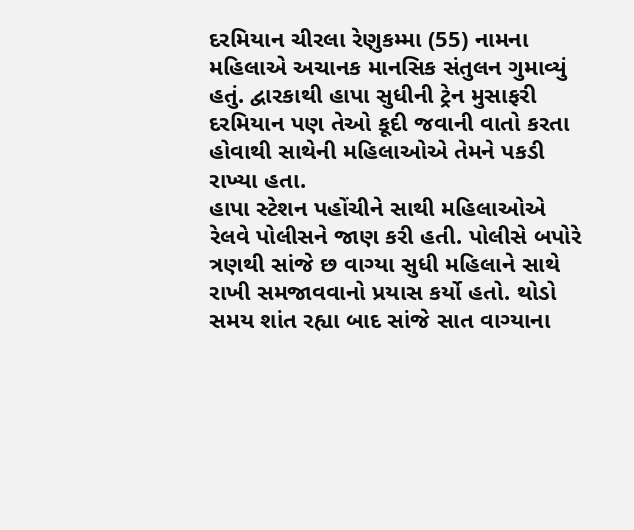દરમિયાન ચીરલા રેણુકમ્મા (55) નામના મહિલાએ અચાનક માનસિક સંતુલન ગુમાવ્યું હતું. દ્વારકાથી હાપા સુધીની ટ્રેન મુસાફરી દરમિયાન પણ તેઓ કૂદી જવાની વાતો કરતા હોવાથી સાથેની મહિલાઓએ તેમને પકડી રાખ્યા હતા.
હાપા સ્ટેશન પહોંચીને સાથી મહિલાઓએ રેલવે પોલીસને જાણ કરી હતી. પોલીસે બપોરે ત્રણથી સાંજે છ વાગ્યા સુધી મહિલાને સાથે રાખી સમજાવવાનો પ્રયાસ કર્યો હતો. થોડો સમય શાંત રહ્યા બાદ સાંજે સાત વાગ્યાના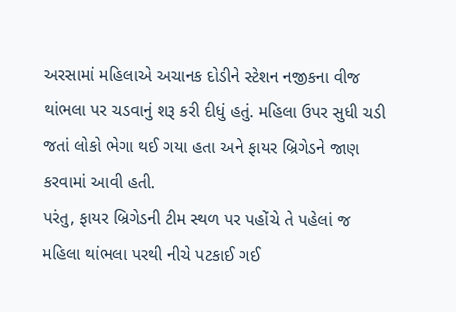અરસામાં મહિલાએ અચાનક દોડીને સ્ટેશન નજીકના વીજ થાંભલા પર ચડવાનું શરૂ કરી દીધું હતું. મહિલા ઉપર સુધી ચડી જતાં લોકો ભેગા થઈ ગયા હતા અને ફાયર બ્રિગેડને જાણ કરવામાં આવી હતી.
પરંતુ, ફાયર બ્રિગેડની ટીમ સ્થળ પર પહોંચે તે પહેલાં જ મહિલા થાંભલા પરથી નીચે પટકાઈ ગઈ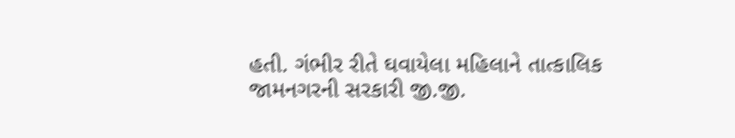હતી. ગંભીર રીતે ઘવાયેલા મહિલાને તાત્કાલિક જામનગરની સરકારી જી.જી.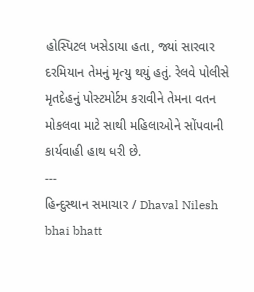હોસ્પિટલ ખસેડાયા હતા, જ્યાં સારવાર દરમિયાન તેમનું મૃત્યુ થયું હતું. રેલવે પોલીસે મૃતદેહનું પોસ્ટમોર્ટમ કરાવીને તેમના વતન મોકલવા માટે સાથી મહિલાઓને સોંપવાની કાર્યવાહી હાથ ધરી છે.
---
હિન્દુસ્થાન સમાચાર / Dhaval Nilesh bhai bhatt